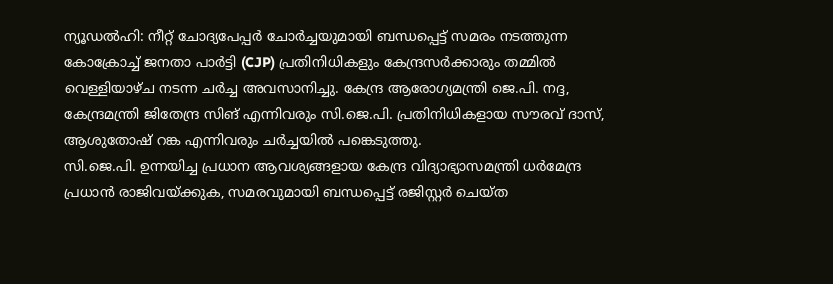ന്യൂഡൽഹി: നീറ്റ് ചോദ്യപേപ്പർ ചോർച്ചയുമായി ബന്ധപ്പെട്ട് സമരം നടത്തുന്ന കോക്രോച്ച് ജനതാ പാർട്ടി (CJP) പ്രതിനിധികളും കേന്ദ്രസർക്കാരും തമ്മിൽ വെള്ളിയാഴ്ച നടന്ന ചർച്ച അവസാനിച്ചു. കേന്ദ്ര ആരോഗ്യമന്ത്രി ജെ.പി. നദ്ദ, കേന്ദ്രമന്ത്രി ജിതേന്ദ്ര സിങ് എന്നിവരും സി.ജെ.പി. പ്രതിനിധികളായ സൗരവ് ദാസ്, ആശുതോഷ് റങ്ക എന്നിവരും ചർച്ചയിൽ പങ്കെടുത്തു.
സി.ജെ.പി. ഉന്നയിച്ച പ്രധാന ആവശ്യങ്ങളായ കേന്ദ്ര വിദ്യാഭ്യാസമന്ത്രി ധർമേന്ദ്ര പ്രധാൻ രാജിവയ്ക്കുക, സമരവുമായി ബന്ധപ്പെട്ട് രജിസ്റ്റർ ചെയ്ത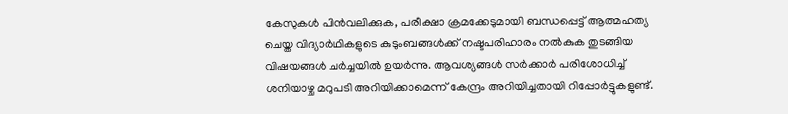കേസുകൾ പിൻവലിക്കുക, പരീക്ഷാ ക്രമക്കേടുമായി ബന്ധപ്പെട്ട് ആത്മഹത്യ ചെയ്ത വിദ്യാർഥികളുടെ കുടുംബങ്ങൾക്ക് നഷ്ടപരിഹാരം നൽകുക തുടങ്ങിയ വിഷയങ്ങൾ ചർച്ചയിൽ ഉയർന്നു. ആവശ്യങ്ങൾ സർക്കാർ പരിശോധിച്ച് ശനിയാഴ്ച മറുപടി അറിയിക്കാമെന്ന് കേന്ദ്രം അറിയിച്ചതായി റിപ്പോർട്ടുകളുണ്ട്.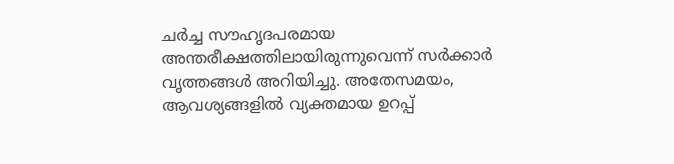ചർച്ച സൗഹൃദപരമായ അന്തരീക്ഷത്തിലായിരുന്നുവെന്ന് സർക്കാർ വൃത്തങ്ങൾ അറിയിച്ചു. അതേസമയം, ആവശ്യങ്ങളിൽ വ്യക്തമായ ഉറപ്പ്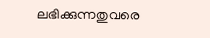ലഭിക്കുന്നതുവരെ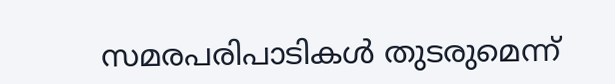സമരപരിപാടികൾ തുടരുമെന്ന്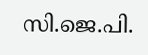സി.ജെ.പി.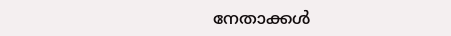നേതാക്കൾ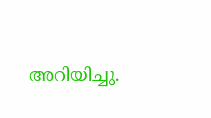അറിയിച്ചു.